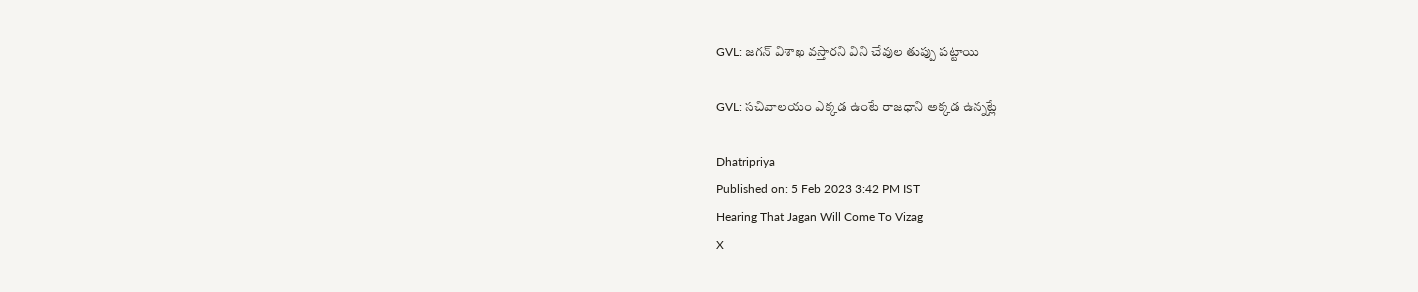GVL: జగన్‌ విశాఖ వస్తారని విని చేవుల తుప్పు పట్టాయి

GVL: సచివాలయం ఎక్కడ ఉంటే రాజధాని అక్కడ ఉన్నట్లే

Dhatripriya
Published on: 5 Feb 2023 3:42 PM IST
Hearing That Jagan Will Come To Vizag
X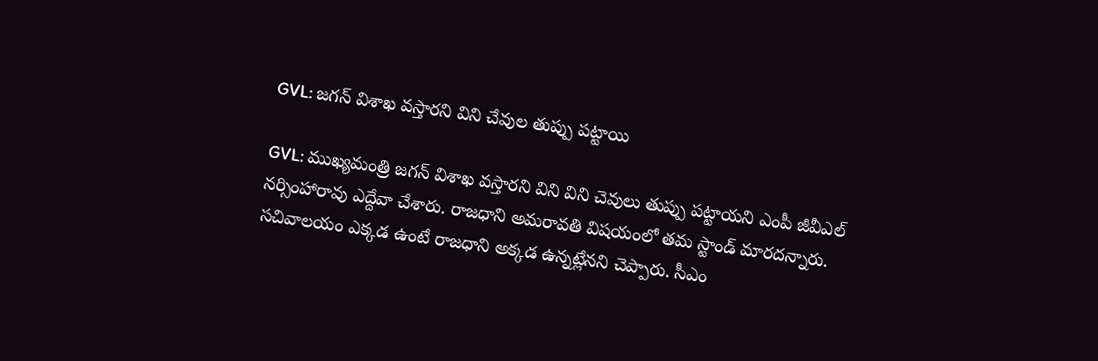GVL: జగన్‌ విశాఖ వస్తారని విని చేవుల తుప్పు పట్టాయి

GVL: ముఖ్యమంత్రి జగన్ విశాఖ వస్తారని విని విని చెవులు తుప్పు పట్టాయని ఎంపీ జీవీఎల్ నర్సింహారావు ఎద్దేవా చేశారు. రాజధాని అమరావతి విషయంలో తమ స్టాండ్ మారదన్నారు. సచివాలయం ఎక్కడ ఉంటే రాజధాని అక్కడ ఉన్నట్లేనని చెప్పారు. సీఎం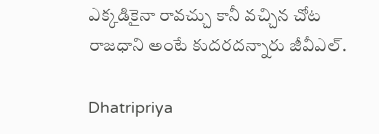ఎక్కడికైనా రావచ్చు కానీ వచ్చిన చోట రాజధాని అంటే కుదరదన్నారు జీవీఎల్.

Dhatripriya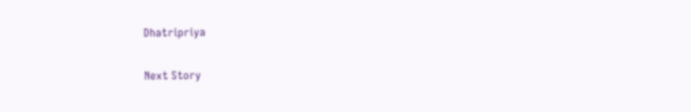Dhatripriya

Next Story